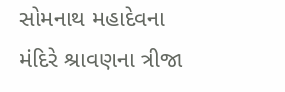સોમનાથ મહાદેવના મંદિરે શ્રાવણના ત્રીજા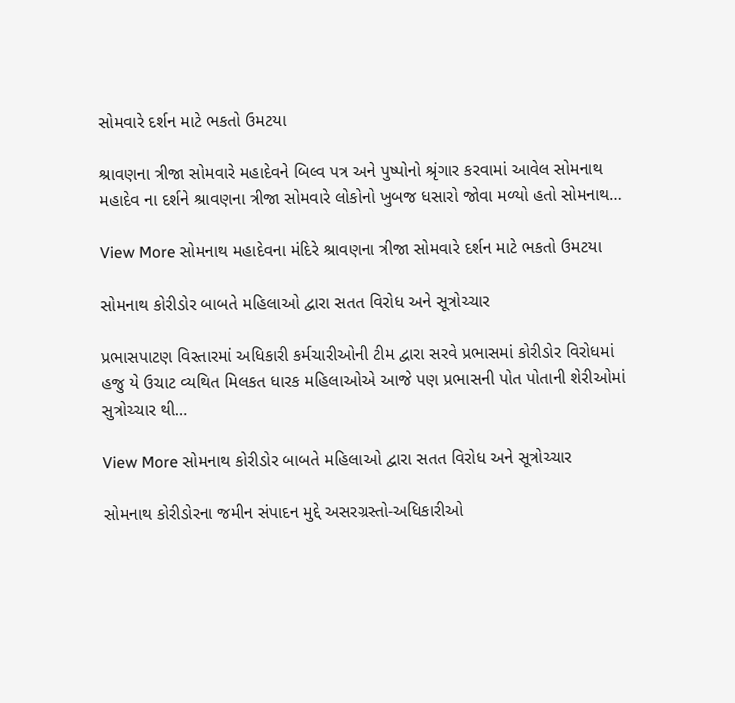સોમવારે દર્શન માટે ભકતો ઉમટયા

શ્રાવણના ત્રીજા સોમવારે મહાદેવને બિલ્વ પત્ર અને પુષ્પોનો શ્રૃંગાર કરવામાં આવેલ સોમનાથ મહાદેવ ના દર્શને શ્રાવણના ત્રીજા સોમવારે લોકોનો ખુબજ ધસારો જોવા મળ્યો હતો સોમનાથ…

View More સોમનાથ મહાદેવના મંદિરે શ્રાવણના ત્રીજા સોમવારે દર્શન માટે ભકતો ઉમટયા

સોમનાથ કોરીડોર બાબતે મહિલાઓ દ્વારા સતત વિરોધ અને સૂત્રોચ્ચાર

પ્રભાસપાટણ વિસ્તારમાં અધિકારી કર્મચારીઓની ટીમ દ્વારા સરવે પ્રભાસમાં કોરીડોર વિરોધમાં હજુ યે ઉચાટ વ્યથિત મિલકત ધારક મહિલાઓએ આજે પણ પ્રભાસની પોત પોતાની શેરીઓમાં સુત્રોચ્ચાર થી…

View More સોમનાથ કોરીડોર બાબતે મહિલાઓ દ્વારા સતત વિરોધ અને સૂત્રોચ્ચાર

સોમનાથ કોરીડોરના જમીન સંપાદન મુદ્દે અસરગ્રસ્તો-અધિકારીઓ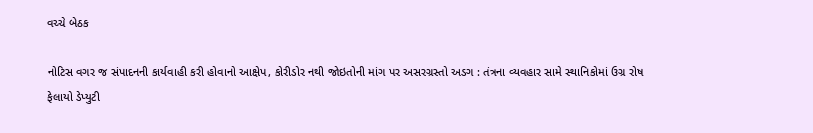વચ્ચે બેઠક

નોટિસ વગર જ સંપાદનની કાર્યવાહી કરી હોવાનો આક્ષેપ, કોરીડોર નથી જોઇતોની માંગ પર અસરગ્રસ્તો અડગ : તંત્રના વ્યવહાર સામે સ્થાનિકોમાં ઉગ્ર રોષ ફેલાયો ડેપ્યુટી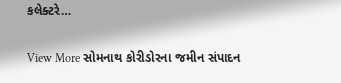કલેક્ટરે…

View More સોમનાથ કોરીડોરના જમીન સંપાદન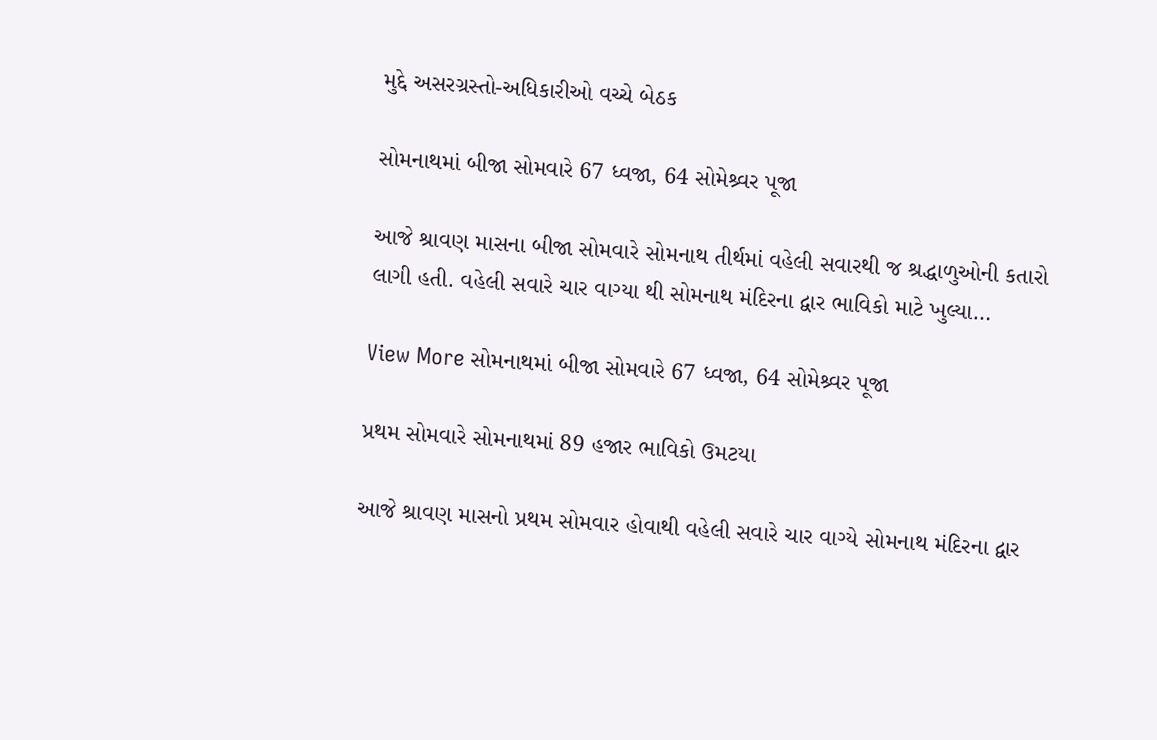મુદ્દે અસરગ્રસ્તો-અધિકારીઓ વચ્ચે બેઠક

સોમનાથમાં બીજા સોમવારે 67 ધ્વજા, 64 સોમેશ્ર્વર પૂજા

આજે શ્રાવણ માસના બીજા સોમવારે સોમનાથ તીર્થમાં વહેલી સવારથી જ શ્રદ્ધાળુઓની કતારો લાગી હતી. વહેલી સવારે ચાર વાગ્યા થી સોમનાથ મંદિરના દ્વાર ભાવિકો માટે ખુલ્યા…

View More સોમનાથમાં બીજા સોમવારે 67 ધ્વજા, 64 સોમેશ્ર્વર પૂજા

પ્રથમ સોમવારે સોમનાથમાં 89 હજાર ભાવિકો ઉમટયા

આજે શ્રાવણ માસનો પ્રથમ સોમવાર હોવાથી વહેલી સવારે ચાર વાગ્યે સોમનાથ મંદિરના દ્વાર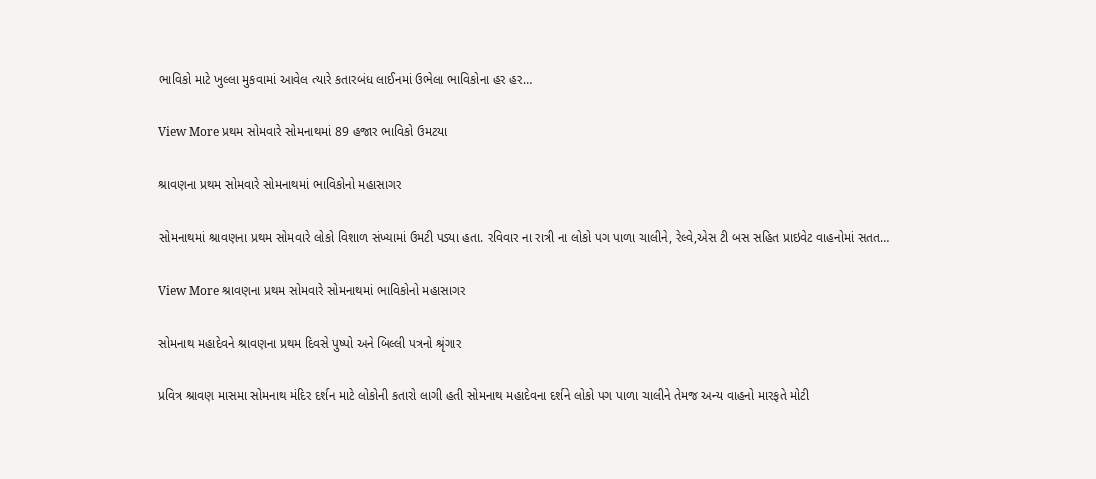ભાવિકો માટે ખુલ્લા મુકવામાં આવેલ ત્યારે કતારબંધ લાઈનમાં ઉભેલા ભાવિકોના હર હર…

View More પ્રથમ સોમવારે સોમનાથમાં 89 હજાર ભાવિકો ઉમટયા

શ્રાવણના પ્રથમ સોમવારે સોમનાથમાં ભાવિકોનો મહાસાગર

સોમનાથમાં શ્રાવણના પ્રથમ સોમવારે લોકો વિશાળ સંખ્યામાં ઉમટી પડ્યા હતા. રવિવાર ના રાત્રી ના લોકો પગ પાળા ચાલીને, રેલ્વે,એસ ટી બસ સહિત પ્રાઇવેટ વાહનોમાં સતત…

View More શ્રાવણના પ્રથમ સોમવારે સોમનાથમાં ભાવિકોનો મહાસાગર

સોમનાથ મહાદેવને શ્રાવણના પ્રથમ દિવસે પુષ્પો અને બિલ્લી પત્રનો શ્રૃંગાર

પ્રવિત્ર શ્રાવણ માસમા સોમનાથ મંદિર દર્શન માટે લોકોની કતારો લાગી હતી સોમનાથ મહાદેવના દર્શને લોકો પગ પાળા ચાલીને તેમજ અન્ય વાહનો મારફતે મોટી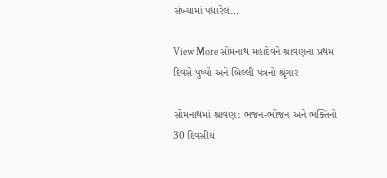સંખ્યામાં પધારેલ…

View More સોમનાથ મહાદેવને શ્રાવણના પ્રથમ દિવસે પુષ્પો અને બિલ્લી પત્રનો શ્રૃંગાર

સોમનાથમાં શ્રાવણ: ભજન-ભોજન અને ભક્તિનો 30 દિવસીય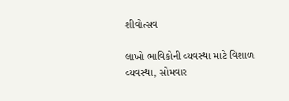શીવોત્સવ

લાખો ભાવિકોની વ્યવસ્થા માટે વિશાળ વ્યવસ્થા, સોમવાર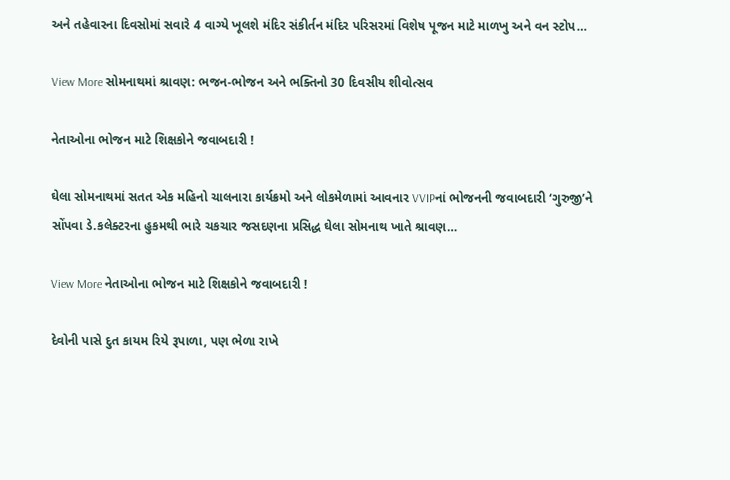અને તહેવારના દિવસોમાં સવારે 4 વાગ્યે ખૂલશે મંદિર સંકીર્તન મંદિર પરિસરમાં વિશેષ પૂજન માટે માળખુ અને વન સ્ટોપ…

View More સોમનાથમાં શ્રાવણ: ભજન-ભોજન અને ભક્તિનો 30 દિવસીય શીવોત્સવ

નેતાઓના ભોજન માટે શિક્ષકોને જવાબદારી !

ઘેલા સોમનાથમાં સતત એક મહિનો ચાલનારા કાર્યક્રમો અને લોકમેળામાં આવનાર VVIPનાં ભોજનની જવાબદારી ‘ગુરુજી’ને સોંપવા ડે.કલેક્ટરના હુકમથી ભારે ચકચાર જસદણના પ્રસિદ્ધ ઘેલા સોમનાથ ખાતે શ્રાવણ…

View More નેતાઓના ભોજન માટે શિક્ષકોને જવાબદારી !

દેવોની પાસે દુત કાયમ રિયે રૂપાળા, પણ ભેળા રાખે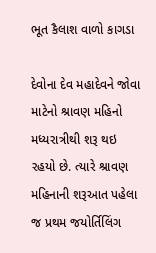ભૂત કૈલાશ વાળો કાગડા

દેવોના દેવ મહાદેવને જોવા માટેનો શ્રાવણ મહિનો મધ્યરાત્રીથી શરૂ થઇ રહયો છે. ત્યારે શ્રાવણ મહિનાની શરૂઆત પહેલા જ પ્રથમ જયોર્તિલિંગ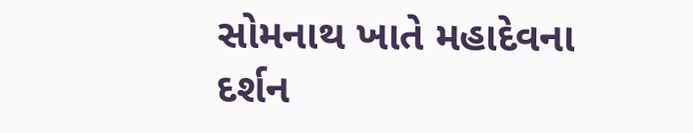સોમનાથ ખાતે મહાદેવના દર્શન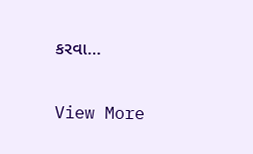કરવા…

View More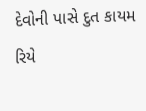દેવોની પાસે દુત કાયમ રિયે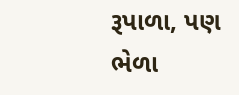રૂપાળા, પણ ભેળા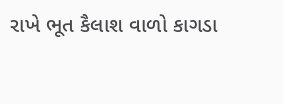રાખે ભૂત કૈલાશ વાળો કાગડા